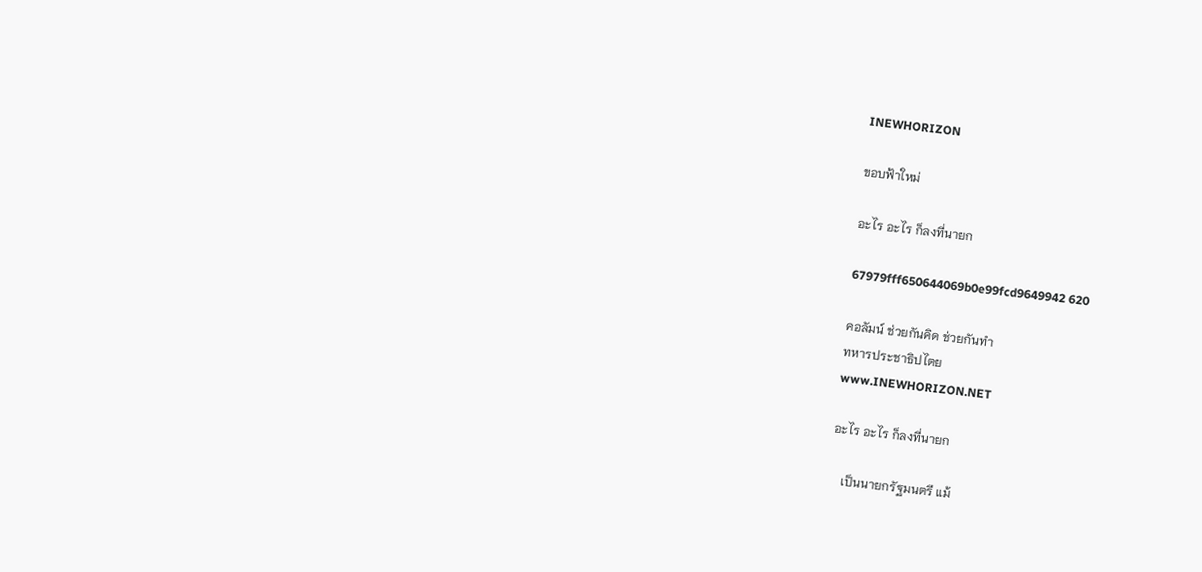INEWHORIZON

ขอบฟ้าใหม่

อะไร อะไร ก็ลงที่นายก

67979fff650644069b0e99fcd9649942 620

คอลัมน์ ช่วยกันคิด ช่วยกันทำ
ทหารประชาธิปไตย
www.INEWHORIZON.NET

อะไร อะไร ก็ลงที่นายก

    เป็นนายกรัฐมนตรี แม้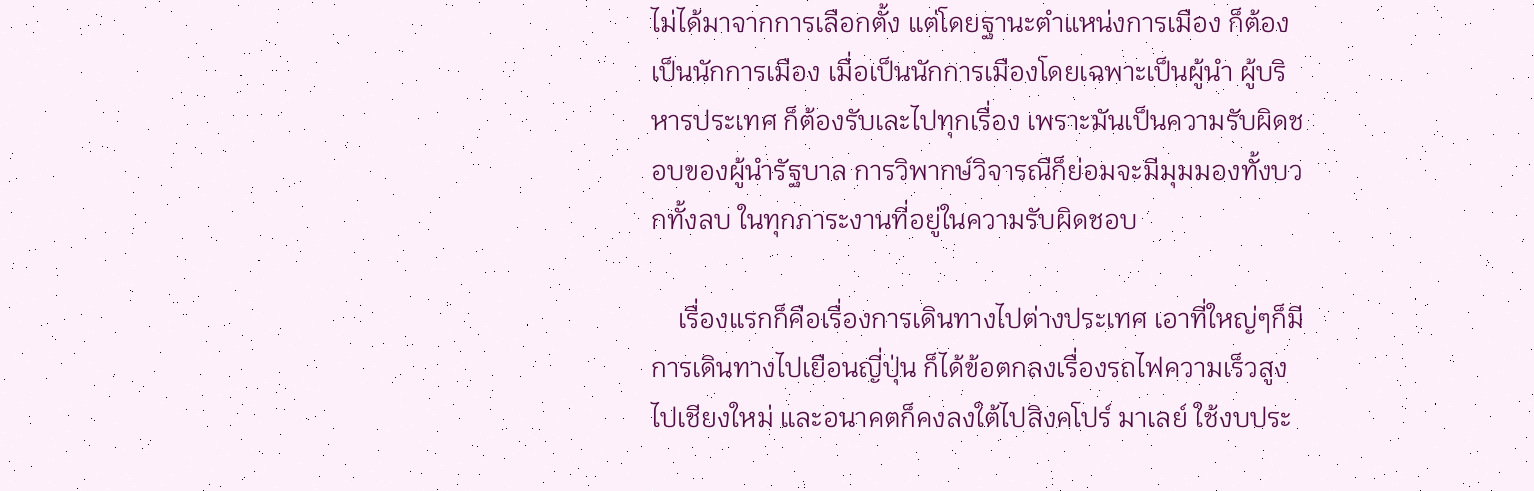ไม่ได้มาจากการเลือกตั้ง แต่โดยฐานะตำแหน่งการเมือง ก็ต้องเป็นนักการเมือง เมื่อเป็นนักการเมืองโดยเฉพาะเป็นผู้นำ ผู้บริหารประเทศ ก็ต้องรับเละไปทุกเรื่อง เพราะมันเป็นความรับผิดชอบของผู้นำรัฐบาล การวิพากษ์วิจารณืก็ย่อมจะมีมุมมองทั้งบวกทั้งลบ ในทุกภาระงานที่อยู่ในความรับผิดชอบ

    เรื่องแรกก็คือเรื่องการเดินทางไปต่างประเทศ เอาที่ใหญ่ๆก็มีการเดินทางไปเยือนญี่ปุ่น ก็ได้ข้อตกลงเรื่องรถไฟความเร็วสูงไปเชียงใหม่ และอนาคตก็คงลงใต้ไปสิงคโปร์ มาเลย์ ใช้งบประ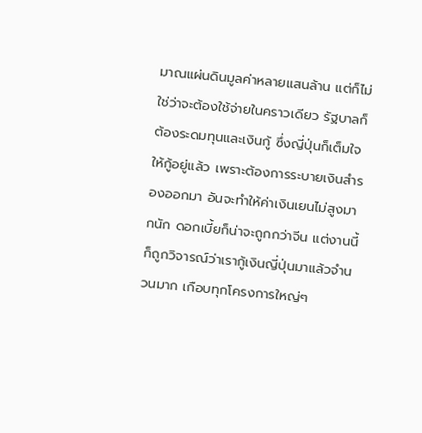มาณแผ่นดินมูลค่าหลายแสนล้าน แต่ก็ไม่ใช่ว่าจะต้องใช้จ่ายในคราวเดียว รัฐบาลก็ต้องระดมทุนและเงินกู้ ซึ่งญี่ปุ่นก็เต็มใจให้กู้อยู่แล้ว เพราะต้องการระบายเงินสำรองออกมา อันจะทำให้ค่าเงินเยนไม่สูงมากนัก ดอกเบี้ยก็น่าจะถูกกว่าจีน แต่งานนี้ก็ถูกวิจารณ์ว่าเรากู้เงินญี่ปุ่นมาแล้วจำนวนมาก เกือบทุกโครงการใหญ่ๆ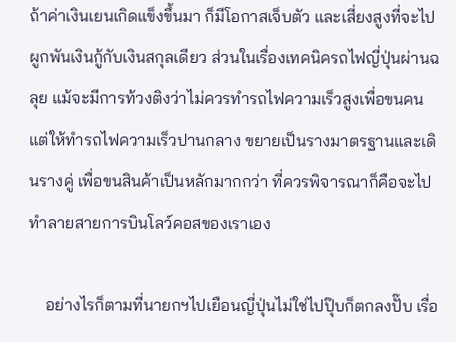ถ้าค่าเงินเยนเกิดแข็งขึ้นมา ก็มีโอกาสเจ็บตัว และเสี่ยงสูงที่จะไปผูกพันเงินกู้กับเงินสกุลเดียว ส่วนในเรื่องเทคนิครถไฟญี่ปุ่นผ่านฉลุย แม้จะมีการท้วงติงว่าไม่ควรทำรถไฟความเร็วสูงเพื่อขนคน แต่ให้ทำรถไฟความเร็วปานกลาง ขยายเป็นรางมาตรฐานและเดินรางคู่ เพื่อขนสินค้าเป็นหลักมากกว่า ที่ควรพิจารณาก็คือจะไปทำลายสายการบินโลว์คอสของเราเอง

    อย่างไรก็ตามที่นายกฯไปเยือนญี่ปุ่นไม่ใช่ไปปุ๊บก็ตกลงปั๊บ เรื่อ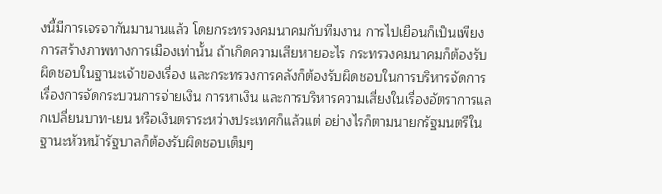งนี้มีการเจรจากันมานานแล้ว โดยกระทรวงคมนาคมกับทีมงาน การไปเยือนก็เป็นเพียงการสร้างภาพทางการเมืองเท่านั้น ถ้าเกิดความเสียหายอะไร กระทรวงคมนาคมก็ต้องรับผิดชอบในฐานะเจ้าของเรื่อง และกระทรวงการคลังก็ต้องรับผิดชอบในการบริหารจัดการเรื่องการจัดกระบวนการจ่ายเงิน การหาเงิน และการบริหารความเสี่ยงในเรื่องอัตราการแลกเปลี่ยนบาท-เยน หรือเงินตราระหว่างประเทศก็แล้วแต่ อย่างไรก็ตามนายกรัฐมนตรีในฐานะหัวหน้ารัฐบาลก็ต้องรับผิดชอบเต็มๆ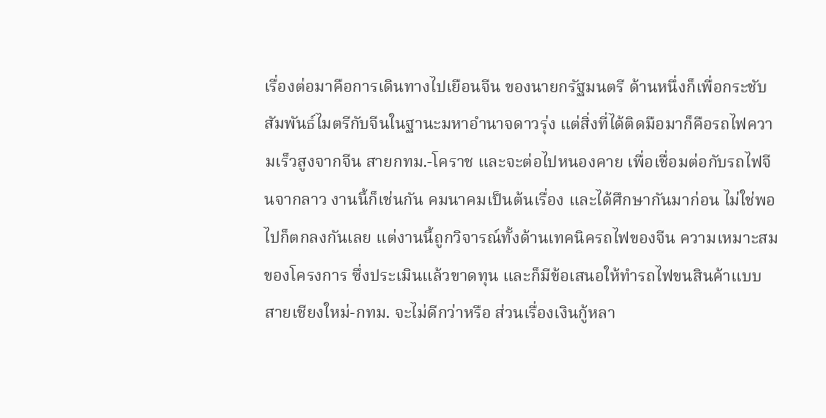เรื่องต่อมาคือการเดินทางไปเยือนจีน ของนายกรัฐมนตรี ด้านหนึ่งก็เพื่อกระชับสัมพันธ์ไมตรีกับจีนในฐานะมหาอำนาจดาวรุ่ง แต่สิ่งที่ได้ติดมือมาก็คือรถไฟความเร็วสูงจากจีน สายกทม.-โคราช และจะต่อไปหนองคาย เพื่อเชื่อมต่อกับรถไฟจีนจากลาว งานนี้ก็เช่นกัน คมนาคมเป็นต้นเรื่อง และได้ศึกษากันมาก่อน ไม่ใช่พอไปก็ตกลงกันเลย แต่งานนี้ถูกวิจารณ์ทั้งด้านเทคนิครถไฟของจีน ความเหมาะสมของโครงการ ซึ่งประเมินแล้วขาดทุน และก็มีข้อเสนอให้ทำรถไฟขนสินค้าแบบสายเชียงใหม่-กทม. จะไม่ดีกว่าหรือ ส่วนเรื่องเงินกู้หลา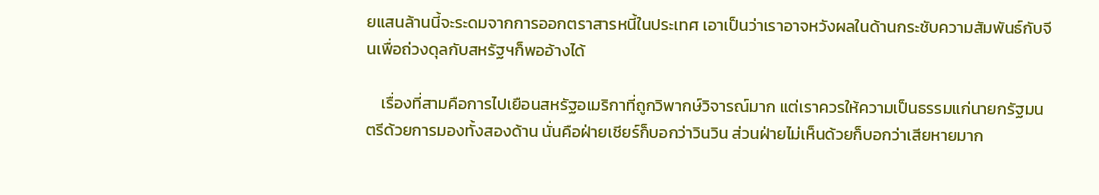ยแสนล้านนี้จะระดมจากการออกตราสารหนี้ในประเทศ เอาเป็นว่าเราอาจหวังผลในด้านกระชับความสัมพันธ์กับจีนเพื่อถ่วงดุลกับสหรัฐฯก็พออ้างได้

    เรื่องที่สามคือการไปเยือนสหรัฐอเมริกาที่ถูกวิพากษ์วิจารณ์มาก แต่เราควรให้ความเป็นธรรมแก่นายกรัฐมนตรีด้วยการมองทั้งสองด้าน นั่นคือฝ่ายเชียร์ก็บอกว่าวินวิน ส่วนฝ่ายไม่เห็นด้วยก็บอกว่าเสียหายมาก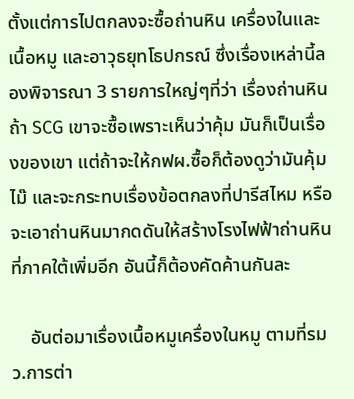ตั้งแต่การไปตกลงจะซื้อถ่านหิน เครื่องในและเนื้อหมู และอาวุธยุทโธปกรณ์ ซึ่งเรื่องเหล่านี้ลองพิจารณา 3 รายการใหญ่ๆที่ว่า เรื่องถ่านหิน ถ้า SCG เขาจะซื้อเพราะเห็นว่าคุ้ม มันก็เป็นเรื่องของเขา แต่ถ้าจะให้กฟผ.ซื้อก็ต้องดูว่ามันคุ้มไม๊ และจะกระทบเรื่องข้อตกลงที่ปารีสไหม หรือจะเอาถ่านหินมากดดันให้สร้างโรงไฟฟ้าถ่านหิน ที่ภาคใต้เพิ่มอีก อันนี้ก็ต้องคัดค้านกันละ

    อันต่อมาเรื่องเนื้อหมูเครื่องในหมู ตามที่รมว.การต่า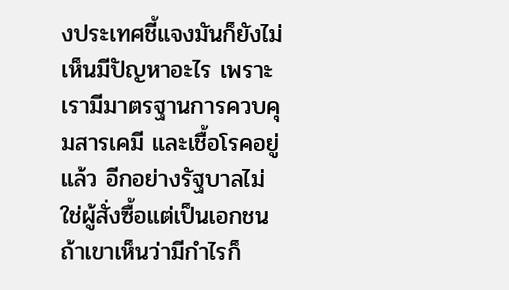งประเทศชี้แจงมันก็ยังไม่เห็นมีปัญหาอะไร เพราะเรามีมาตรฐานการควบคุมสารเคมี และเชื้อโรคอยู่แล้ว อีกอย่างรัฐบาลไม่ใช่ผู้สั่งซื้อแต่เป็นเอกชน ถ้าเขาเห็นว่ามีกำไรก็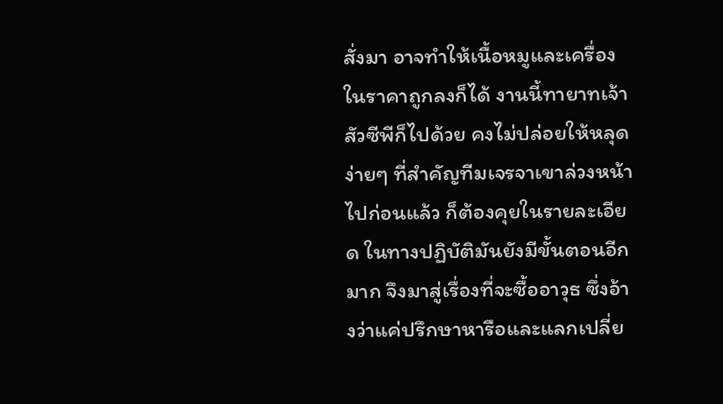สั่งมา อาจทำให้เนื้อหมูและเครื่องในราคาถูกลงก็ได้ งานนี้ทายาทเจ้าสัวซีพีก็ไปด้วย คงไม่ปล่อยให้หลุดง่ายๆ ที่สำคัญทีมเจรจาเขาล่วงหน้าไปก่อนแล้ว ก็ต้องคุยในรายละเอียด ในทางปฏิบัติมันยังมีขั้นตอนอีกมาก จึงมาสู่เรื่องที่จะซื้ออาวุธ ซึ่งอ้างว่าแค่ปรึกษาหารือและแลกเปลี่ย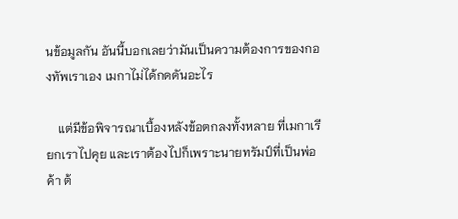นข้อมูลกัน อันนี้บอกเลยว่ามันเป็นความต้องการของกองทัพเราเอง เมกาไม่ได้กดดันอะไร

    แต่มีข้อพิจารณาเบื้องหลังข้อตกลงทั้งหลาย ที่เมกาเรียกเราไปคุย และเราต้องไปก็เพราะนายทรัมป์ที่เป็นพ่อค้า ต้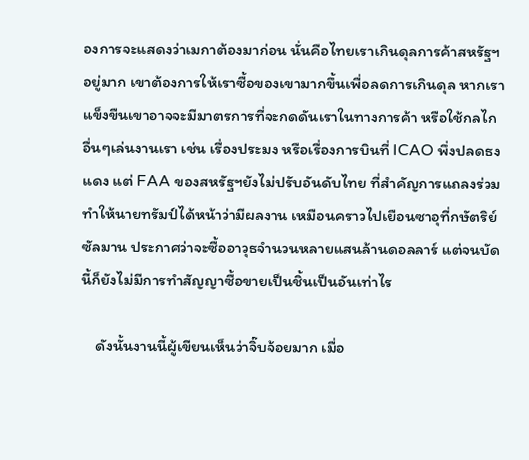องการจะแสดงว่าเมกาต้องมาก่อน นั่นคือไทยเราเกินดุลการค้าสหรัฐฯอยู่มาก เขาต้องการให้เราซื้อของเขามากขึ้นเพื่อลดการเกินดุล หากเราแข็งขืนเขาอาจจะมีมาตรการที่จะกดดันเราในทางการค้า หรือใช้กลไกอื่นๆเล่นงานเรา เช่น เรื่องประมง หรือเรื่องการบินที่ ICAO พึ่งปลดธงแดง แต่ FAA ของสหรัฐฯยังไม่ปรับอันดับไทย ที่สำคัญการแถลงร่วมทำให้นายทรัมป์ได้หน้าว่ามีผลงาน เหมือนคราวไปเยือนซาอุที่กษัตริย์ซัลมาน ประกาศว่าจะซื้ออาวุธจำนวนหลายแสนล้านดอลลาร์ แต่จนบัดนี้ก็ยังไม่มีการทำสัญญาซื้อขายเป็นชิ้นเป็นอันเท่าไร

    ดังนั้นงานนี้ผู้เขียนเห็นว่าจิ๊บจ้อยมาก เมื่อ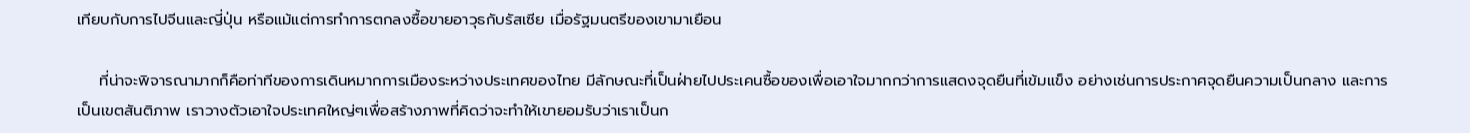เทียบกับการไปจีนและญี่ปุ่น หรือแม้แต่การทำการตกลงซื้อขายอาวุธกับรัสเซีย เมื่อรัฐมนตรีของเขามาเยือน

    ที่น่าจะพิจารณามากก็คือท่าทีของการเดินหมากการเมืองระหว่างประเทศของไทย มีลักษณะที่เป็นฝ่ายไปประเคนซื้อของเพื่อเอาใจมากกว่าการแสดงจุดยืนที่เข้มแข็ง อย่างเช่นการประกาศจุดยืนความเป็นกลาง และการเป็นเขตสันติภาพ เราวางตัวเอาใจประเทศใหญ่ๆเพื่อสร้างภาพที่คิดว่าจะทำให้เขายอมรับว่าเราเป็นก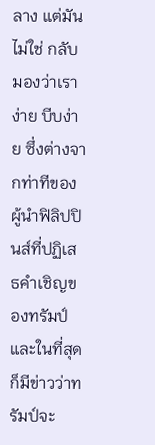ลาง แต่มันไม่ใช่ กลับมองว่าเราง่าย บีบง่าย ซึ่งต่างจากท่าทีของผู้นำฟิลิปปินส์ที่ปฏิเสธคำเชิญของทรัมป์ และในที่สุดก็มีข่าวว่าทรัมป์จะ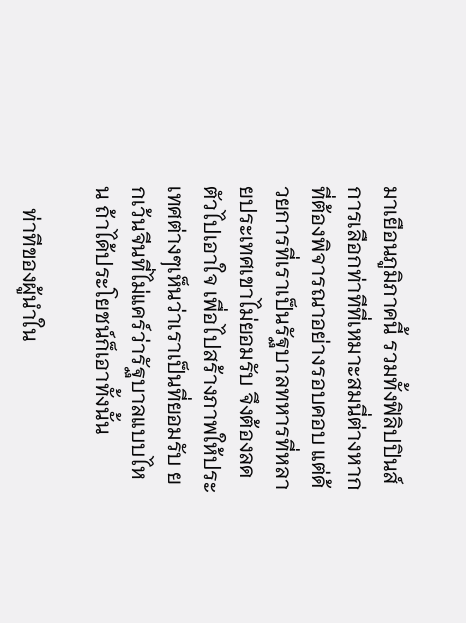มาเยือนภูมิภาคนี้ รวมทั้งฟิลิปปินส์ การเลือกท่าทีที่เหมาะสมนี่ต่างหากที่ต้องพิจารณาอย่างรอบคอบ แต่ด้วยการที่เราเป็นรัฐบาลทหารที่หลายประเทศเขาไม่ยอมรับ จึงต้องลดตัวไปเอาใจ เพื่อไปสร้างภาพให้ประเทศต่างๆเห็นว่าเราเป็นที่ยอมรับ ยกเว้นจีนที่ไม่แคร์ว่ารัฐบาลแบบไหน ถ้าได้ประโยชน์ก็เอาทั้งนั้น

    ท่าทีของผู้นำใน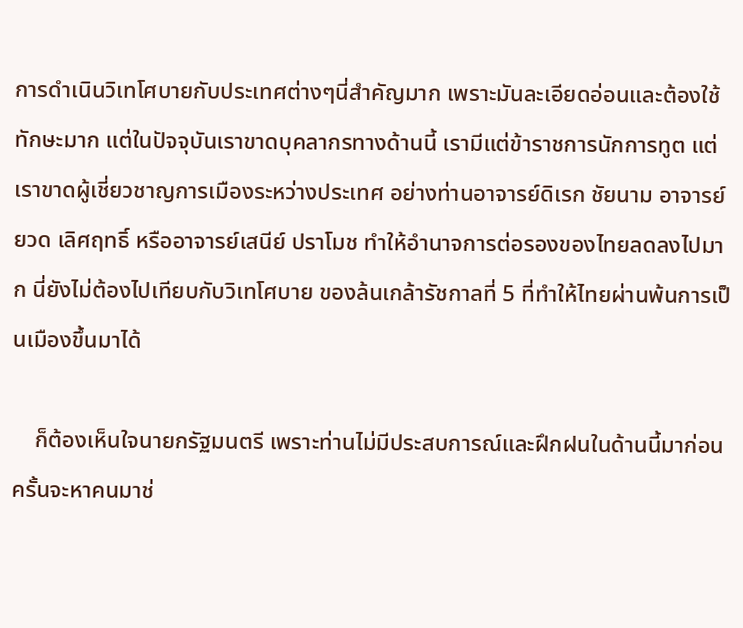การดำเนินวิเทโศบายกับประเทศต่างๆนี่สำคัญมาก เพราะมันละเอียดอ่อนและต้องใช้ทักษะมาก แต่ในปัจจุบันเราขาดบุคลากรทางด้านนี้ เรามีแต่ข้าราชการนักการทูต แต่เราขาดผู้เชี่ยวชาญการเมืองระหว่างประเทศ อย่างท่านอาจารย์ดิเรก ชัยนาม อาจารย์ยวด เลิศฤทธิ์ หรืออาจารย์เสนีย์ ปราโมช ทำให้อำนาจการต่อรองของไทยลดลงไปมาก นี่ยังไม่ต้องไปเทียบกับวิเทโศบาย ของล้นเกล้ารัชกาลที่ 5 ที่ทำให้ไทยผ่านพ้นการเป็นเมืองขึ้นมาได้

    ก็ต้องเห็นใจนายกรัฐมนตรี เพราะท่านไม่มีประสบการณ์และฝึกฝนในด้านนี้มาก่อน ครั้นจะหาคนมาช่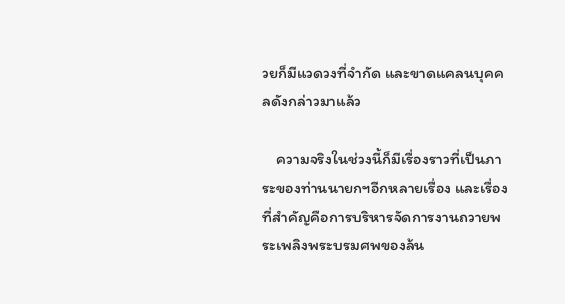วยก็มีแวดวงที่จำกัด และขาดแคลนบุคคลดังกล่าวมาแล้ว

    ความจริงในช่วงนี้ก็มีเรื่องราวที่เป็นภาระของท่านนายกฯอีกหลายเรื่อง และเรื่องที่สำคัญคือการบริหารจัดการงานถวายพระเพลิงพระบรมศพของล้น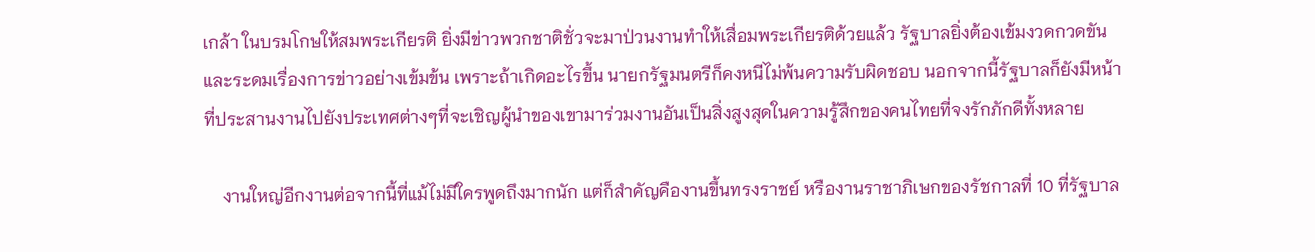เกล้า ในบรมโกษให้สมพระเกียรติ ยิ่งมีข่าวพวกชาติชั่วจะมาป่วนงานทำให้เสื่อมพระเกียรติด้วยแล้ว รัฐบาลยิ่งต้องเข้มงวดกวดขัน และระดมเรื่องการข่าวอย่างเข้มข้น เพราะถ้าเกิดอะไรขึ้น นายกรัฐมนตรีก็คงหนีไม่พ้นความรับผิดชอบ นอกจากนี้รัฐบาลก็ยังมีหน้าที่ประสานงานไปยังประเทศต่างๆที่จะเชิญผู้นำของเขามาร่วมงานอันเป็นสิ่งสูงสุดในความรู้สึกของคนไทยที่จงรักภักดีทั้งหลาย

    งานใหญ่อีกงานต่อจากนี้ที่แม้ไม่มีใครพูดถึงมากนัก แต่ก็สำคัญคืองานขึ้นทรงราชย์ หรืองานราชาภิเษกของรัชกาลที่ 10 ที่รัฐบาล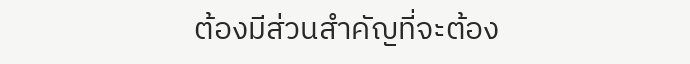ต้องมีส่วนสำคัญที่จะต้อง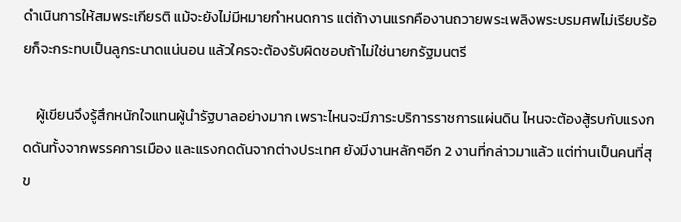ดำเนินการให้สมพระเกียรติ แม้จะยังไม่มีหมายกำหนดการ แต่ถ้างานแรกคืองานถวายพระเพลิงพระบรมศพไม่เรียบร้อยก็จะกระทบเป็นลูกระนาดแน่นอน แล้วใครจะต้องรับผิดชอบถ้าไม่ใช่นายกรัฐมนตรี

    ผู้เขียนจึงรู้สึกหนักใจแทนผู้นำรัฐบาลอย่างมาก เพราะไหนจะมีภาระบริการราชการแผ่นดิน ไหนจะต้องสู้รบกับแรงกดดันทั้งจากพรรคการเมือง และแรงกดดันจากต่างประเทศ ยังมีงานหลักๆอีก 2 งานที่กล่าวมาแล้ว แต่ท่านเป็นคนที่สุข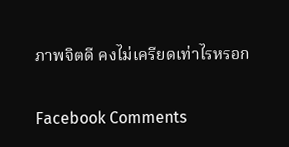ภาพจิตดี คงไม่เครียดเท่าไรหรอก

Facebook Comments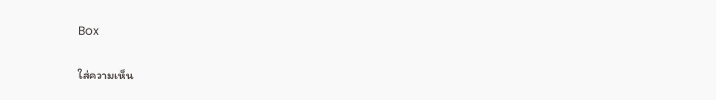Box

ใส่ความเห็น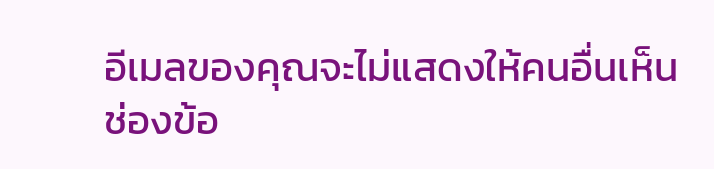อีเมลของคุณจะไม่แสดงให้คนอื่นเห็น ช่องข้อ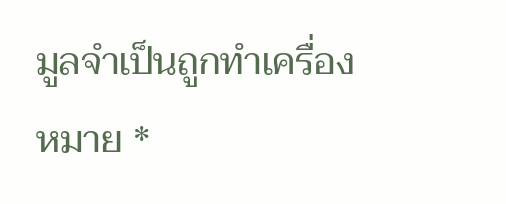มูลจำเป็นถูกทำเครื่องหมาย *